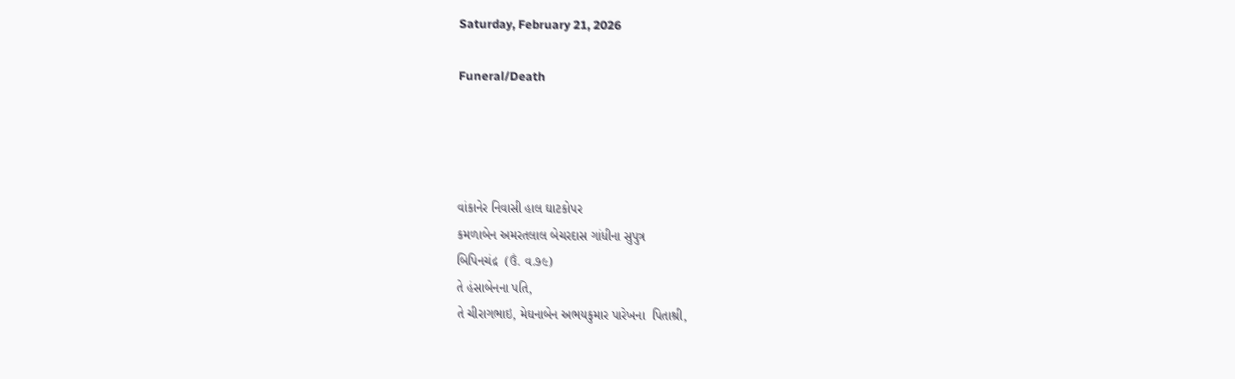Saturday, February 21, 2026

Funeral/Death




વાંકાનેર નિવાસી હાલ ઘાટકોપર
કમળાબેન અમરતલાલ બેચરદાસ ગાંધીના સુપુત્ર
બિપિનચંદ્ર  (ઉં. વ.૭૯)
તે હંસાબેનના પતિ,
તે ચીરાગભાઇ, મેઘનાબેન અભયકુમાર પારેખના  પિતાશ્રી,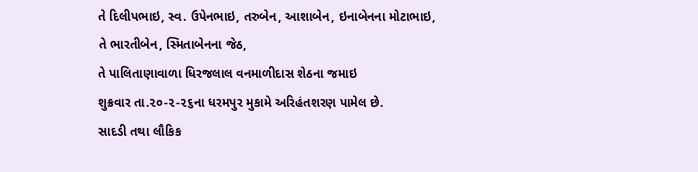તે દિલીપભાઇ, સ્વ. ઉપેનભાઇ, તરુબેન, આશાબેન, ઇનાબેનના મોટાભાઇ,
તે ભારતીબેન, સ્મિતાબેનના જેઠ,
તે પાલિતાણાવાળા ધિરજલાલ વનમાળીદાસ શેઠના જમાઇ
શુક્રવાર તા.૨૦-૨-૨૬ના ધરમપુર મુકામે અરિહંતશરણ પામેલ છે.
સાદડી તથા લૌકિક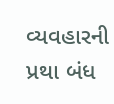વ્યવહારની પ્રથા બંધ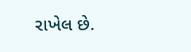રાખેલ છે.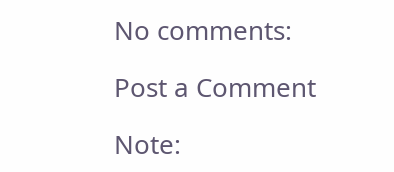No comments:

Post a Comment

Note: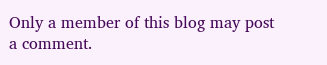Only a member of this blog may post a comment.